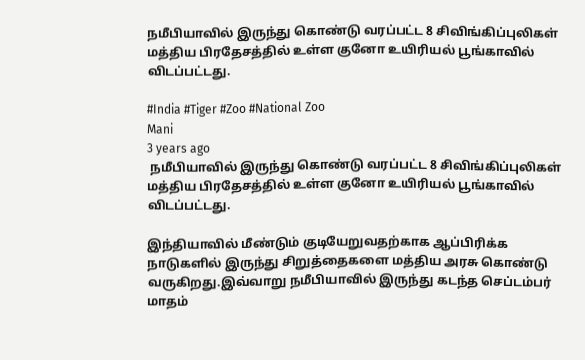நமீபியாவில் இருந்து கொண்டு வரப்பட்ட 8 சிவிங்கிப்புலிகள் மத்திய பிரதேசத்தில் உள்ள குனோ உயிரியல் பூங்காவில் விடப்பட்டது.

#India #Tiger #Zoo #National Zoo
Mani
3 years ago
 நமீபியாவில் இருந்து கொண்டு வரப்பட்ட 8 சிவிங்கிப்புலிகள் மத்திய பிரதேசத்தில் உள்ள குனோ உயிரியல் பூங்காவில் விடப்பட்டது.

இந்தியாவில் மீண்டும் குடியேறுவதற்காக ஆப்பிரிக்க நாடுகளில் இருந்து சிறுத்தைகளை மத்திய அரசு கொண்டு வருகிறது.இவ்வாறு நமீபியாவில் இருந்து கடந்த செப்டம்பர் மாதம்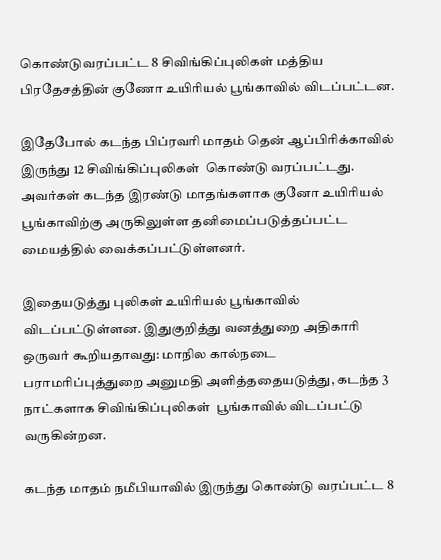கொண்டுவரப்பட்ட 8 சிவிங்கிப்புலிகள் மத்திய பிரதேசத்தின் குணோ உயிரியல் பூங்காவில் விடப்பட்டன.

இதேபோல் கடந்த பிப்ரவரி மாதம் தென் ஆப்பிரிக்காவில் இருந்து 12 சிவிங்கிப்புலிகள்  கொண்டு வரப்பட்டது. அவர்கள் கடந்த இரண்டு மாதங்களாக குனோ உயிரியல் பூங்காவிற்கு அருகிலுள்ள தனிமைப்படுத்தப்பட்ட மையத்தில் வைக்கப்பட்டுள்ளனர்.

இதையடுத்து புலிகள் உயிரியல் பூங்காவில் விடப்பட்டுள்ளன. இதுகுறித்து வனத்துறை அதிகாரி ஒருவர் கூறியதாவது: மாநில கால்நடை பராமரிப்புத்துறை அனுமதி அளித்ததையடுத்து, கடந்த 3 நாட்களாக சிவிங்கிப்புலிகள்  பூங்காவில் விடப்பட்டு வருகின்றன.

கடந்த மாதம் நமீபியாவில் இருந்து கொண்டு வரப்பட்ட 8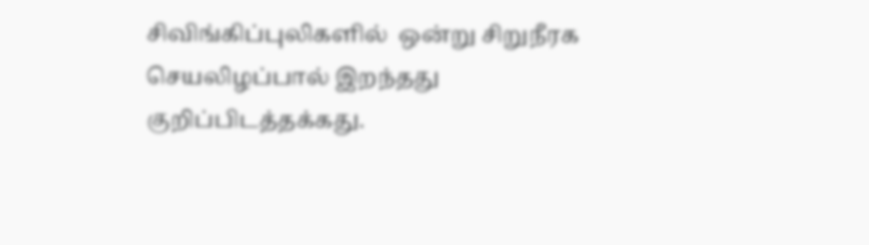சிவிங்கிப்புலிகளில்  ஒன்று சிறுநீரக செயலிழப்பால் இறந்தது குறிப்பிடத்தக்கது.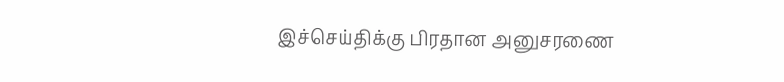இச்செய்திக்கு பிரதான அனுசரணை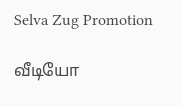Selva Zug Promotion

வீடியோ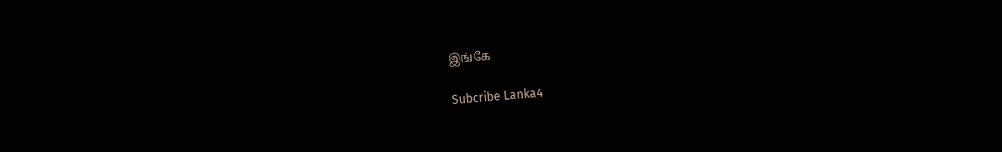இங்கே

Subcribe Lanka4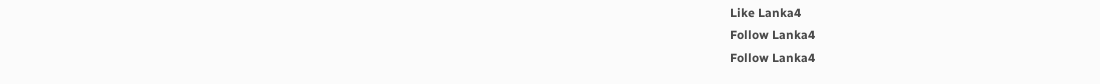Like Lanka4
Follow Lanka4
Follow Lanka4